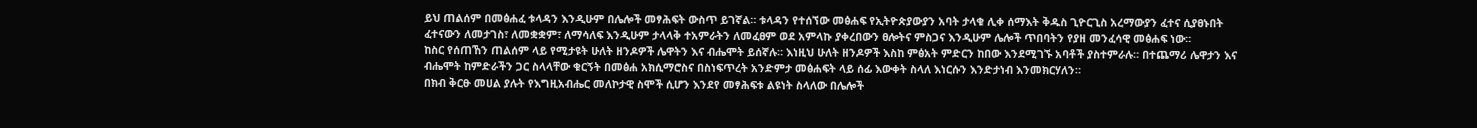ይህ ጠልሰም በመፅሐፈ ቱላዳን እንዲሁም በሌሎች መፃሕፍት ውስጥ ይገኛል። ቱላዳን የተሰኘው መፅሐፍ የኢትዮጵያውያን አባት ታላቁ ሊቀ ሰማእት ቅዱስ ጊዮርጊስ አረማውያን ፈተና ሲያፀኑበት ፈተናውን ለመታገስ፣ ለመቋቋም፣ ለማሳለፍ እንዲሁም ታላላቅ ተአምራትን ለመፈፀም ወደ አምላኩ ያቀረበውን ፀሎትና ምስጋና እንዲሁም ሌሎች ጥበባትን የያዘ መንፈሳዊ መፅሐፍ ነው።
ከስር የሰጠኸን ጠልሰም ላይ የሚታዩት ሁለት ዘንዶዎች ሌዋትን እና ብሔሞት ይሰኛሉ። እነዚህ ሁለት ዘንዶዎች እስከ ምፅአት ምድርን ከበው እንደሚገኙ አባቶች ያስተምራሉ። በተጨማሪ ሌዋታን እና ብሔሞት ከምድራችን ጋር ስላላቸው ቁርኝት በመፅሐ አክሲማሮስና በስነፍጥረት አንድምታ መፅሐፍት ላይ ሰፊ እውቀት ስላለ እነርሱን እንድታነብ እንመክርሃለን።
በክብ ቅርፁ መሀል ያሉት የእግዚአብሔር መለኮታዊ ስሞች ሲሆን እንደየ መፃሕፍቱ ልዩነት ስላለው በሌሎች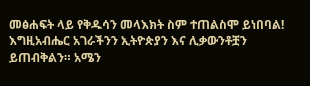መፅሐፍት ላይ የቅዱሳን መላእክት ስም ተጠልስሞ ይነበባል!
እግዚአብሔር አገራችንን ኢትዮጵያን እና ሊቃውንቶቿን ይጠብቅልን። አሜን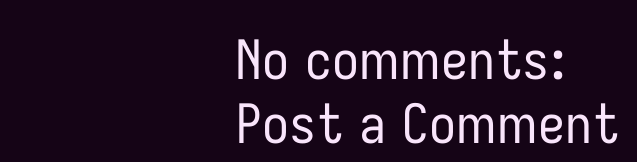No comments:
Post a Comment